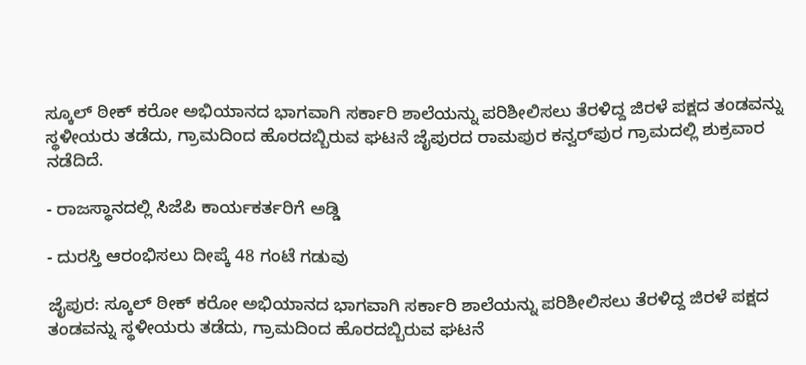ಸ್ಕೂಲ್ ಠೀಕ್ ಕರೋ ಅಭಿಯಾನದ ಭಾಗವಾಗಿ ಸರ್ಕಾರಿ ಶಾಲೆಯನ್ನು ಪರಿಶೀಲಿಸಲು ತೆರಳಿದ್ದ ಜಿರಳೆ ಪಕ್ಷದ ತಂಡವನ್ನು ಸ್ಥಳೀಯರು ತಡೆದು, ಗ್ರಾಮದಿಂದ ಹೊರದಬ್ಬಿರುವ ಘಟನೆ ಜೈಪುರದ ರಾಮಪುರ ಕನ್ವರ್‌ಪುರ ಗ್ರಾಮದಲ್ಲಿ ಶುಕ್ರವಾರ ನಡೆದಿದೆ.

- ರಾಜಸ್ಥಾನದಲ್ಲಿ ಸಿಜೆಪಿ ಕಾರ್ಯಕರ್ತರಿಗೆ ಅಡ್ಡಿ

- ದುರಸ್ತಿ ಆರಂಭಿಸಲು ದೀಪ್ಕೆ 48 ಗಂಟೆ ಗಡುವು

ಜೈಪುರ: ಸ್ಕೂಲ್ ಠೀಕ್ ಕರೋ ಅಭಿಯಾನದ ಭಾಗವಾಗಿ ಸರ್ಕಾರಿ ಶಾಲೆಯನ್ನು ಪರಿಶೀಲಿಸಲು ತೆರಳಿದ್ದ ಜಿರಳೆ ಪಕ್ಷದ ತಂಡವನ್ನು ಸ್ಥಳೀಯರು ತಡೆದು, ಗ್ರಾಮದಿಂದ ಹೊರದಬ್ಬಿರುವ ಘಟನೆ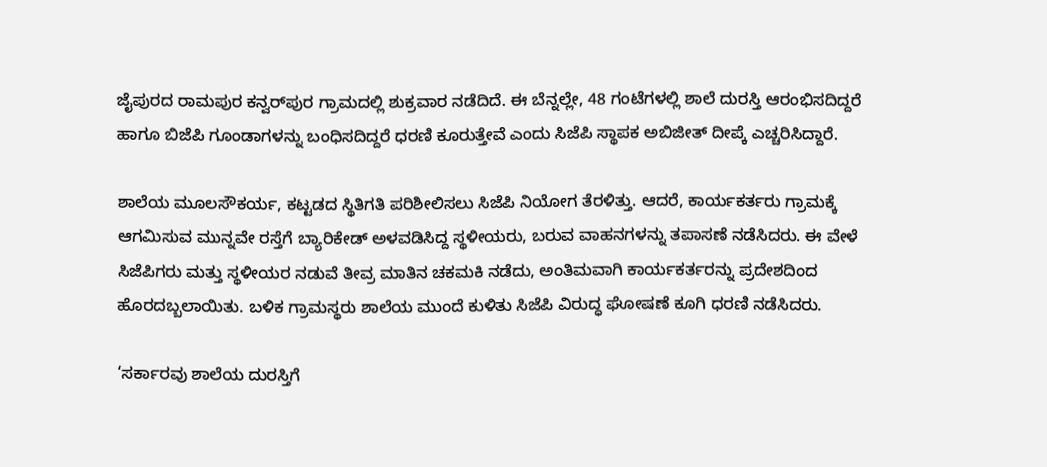ಜೈಪುರದ ರಾಮಪುರ ಕನ್ವರ್‌ಪುರ ಗ್ರಾಮದಲ್ಲಿ ಶುಕ್ರವಾರ ನಡೆದಿದೆ. ಈ ಬೆನ್ನಲ್ಲೇ, 48 ಗಂಟೆಗಳಲ್ಲಿ ಶಾಲೆ ದುರಸ್ತಿ ಆರಂಭಿಸದಿದ್ದರೆ ಹಾಗೂ ಬಿಜೆಪಿ ಗೂಂಡಾಗಳನ್ನು ಬಂಧಿಸದಿದ್ದರೆ ಧರಣಿ ಕೂರುತ್ತೇವೆ ಎಂದು ಸಿಜೆಪಿ ಸ್ಥಾಪಕ ಅಬಿಜೀತ್ ದೀಪ್ಕೆ ಎಚ್ಚರಿಸಿದ್ದಾರೆ.

ಶಾಲೆಯ ಮೂಲಸೌಕರ್ಯ, ಕಟ್ಟಡದ ಸ್ಥಿತಿಗತಿ ಪರಿಶೀಲಿಸಲು ಸಿಜೆಪಿ ನಿಯೋಗ ತೆರಳಿತ್ತು. ಆದರೆ, ಕಾರ್ಯಕರ್ತರು ಗ್ರಾಮಕ್ಕೆ ಆಗಮಿಸುವ ಮುನ್ನವೇ ರಸ್ತೆಗೆ ಬ್ಯಾರಿಕೇಡ್ ಅಳವಡಿಸಿದ್ದ ಸ್ಥಳೀಯರು, ಬರುವ ವಾಹನಗಳನ್ನು ತಪಾಸಣೆ ನಡೆಸಿದರು. ಈ ವೇಳೆ ಸಿಜೆಪಿಗರು ಮತ್ತು ಸ್ಥಳೀಯರ ನಡುವೆ ತೀವ್ರ ಮಾತಿನ ಚಕಮಕಿ ನಡೆದು, ಅಂತಿಮವಾಗಿ ಕಾರ್ಯಕರ್ತರನ್ನು ಪ್ರದೇಶದಿಂದ ಹೊರದಬ್ಬಲಾಯಿತು. ಬಳಿಕ ಗ್ರಾಮಸ್ಥರು ಶಾಲೆಯ ಮುಂದೆ ಕುಳಿತು ಸಿಜೆಪಿ ವಿರುದ್ಧ ಘೋಷಣೆ ಕೂಗಿ ಧರಣಿ ನಡೆಸಿದರು.

‘ಸರ್ಕಾರವು ಶಾಲೆಯ ದುರಸ್ತಿಗೆ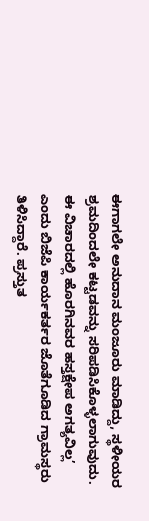ಈಗಾಗಲೇ ಅನುದಾನ ಮಂಜೂರು ಮಾಡಿದ್ದು, ಸ್ಥಳೀಯರ ಶ್ರಮದಿಂದಲೇ ಕಟ್ಟಡವನ್ನು ಸರಿಪಡಿಸಿಕೊಳ್ಳಲಾಗುವುದು. ಈ ವಿಚಾರದಲ್ಲಿ ಹೊರಗಿನವರ ಹಸ್ತಕ್ಷೇಪ ಅಗತ್ಯವಿಲ್ಲ’ ಎಂದು ಬಿಜೆಪಿ ಕಾರ್ಯಕರ್ತರ ಜೊತೆಗೂಡಿದ ಗ್ರಾಮಸ್ಥರು ತಿಳಿಸಿದ್ದಾರೆ. ಪ್ರಸ್ತುತ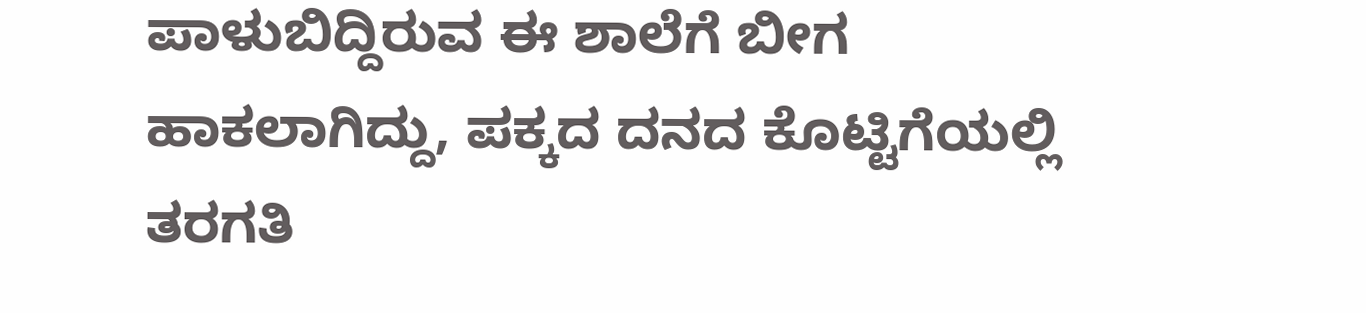ಪಾಳುಬಿದ್ದಿರುವ ಈ ಶಾಲೆಗೆ ಬೀಗ ಹಾಕಲಾಗಿದ್ದು, ಪಕ್ಕದ ದನದ ಕೊಟ್ಟಿಗೆಯಲ್ಲಿ ತರಗತಿ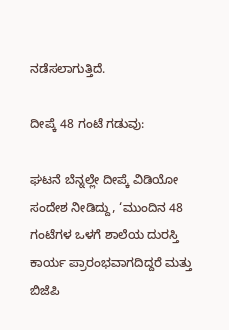ನಡೆಸಲಾಗುತ್ತಿದೆ.

ದೀಪ್ಕೆ 48 ಗಂಟೆ ಗಡುವು:

ಘಟನೆ ಬೆನ್ನಲ್ಲೇ ದೀಪ್ಕೆ ವಿಡಿಯೋ ಸಂದೇಶ ನೀಡಿದ್ದು, ‘ಮುಂದಿನ 48 ಗಂಟೆಗಳ ಒಳಗೆ ಶಾಲೆಯ ದುರಸ್ತಿ ಕಾರ್ಯ ಪ್ರಾರಂಭವಾಗದಿದ್ದರೆ ಮತ್ತು ಬಿಜೆಪಿ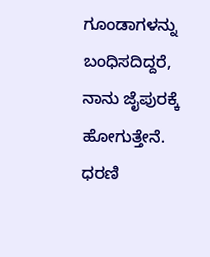ಗೂಂಡಾಗಳನ್ನು ಬಂಧಿಸದಿದ್ದರೆ, ನಾನು ಜೈಪುರಕ್ಕೆ ಹೋಗುತ್ತೇನೆ. ಧರಣಿ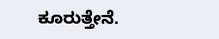ಕೂರುತ್ತೇನೆ.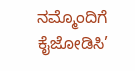ನಮ್ಮೊಂದಿಗೆ ಕೈಜೋಡಿಸಿ’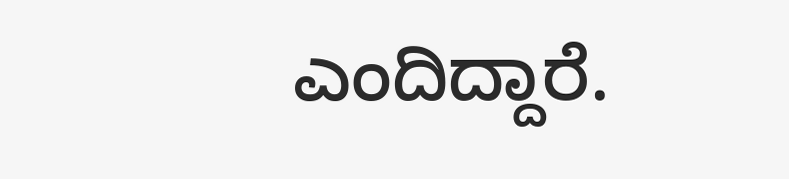ಎಂದಿದ್ದಾರೆ.